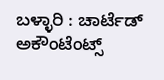ಬಳ್ಳಾರಿ : ಚಾರ್ಟೆಡ್ ಅಕೌಂಟೆಂಟ್ಸ್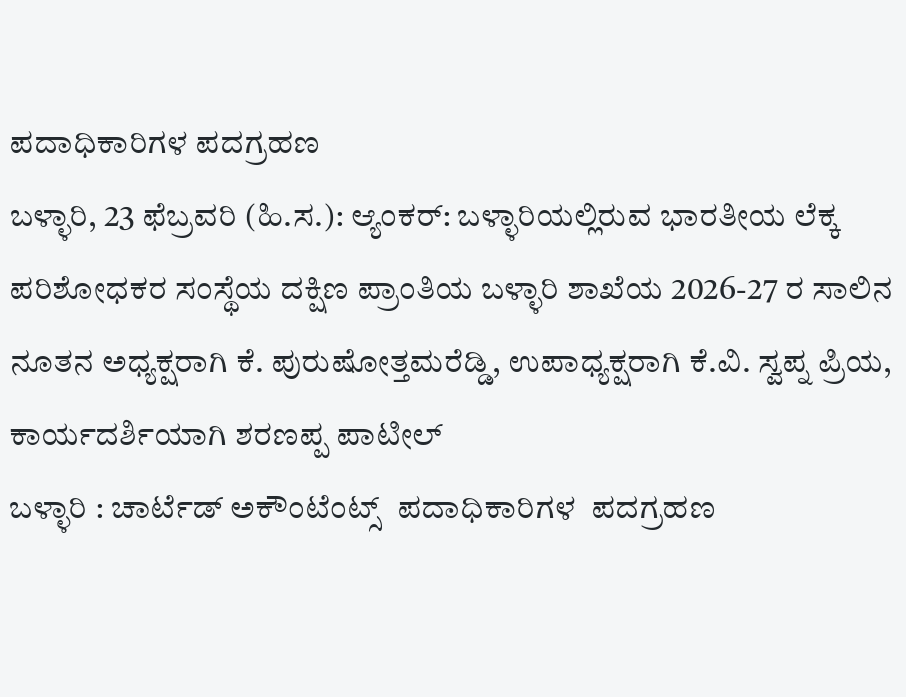ಪದಾಧಿಕಾರಿಗಳ ಪದಗ್ರಹಣ
ಬಳ್ಳಾರಿ, 23 ಫೆಬ್ರವರಿ (ಹಿ.ಸ.): ಆ್ಯಂಕರ್: ಬಳ್ಳಾರಿಯಲ್ಲಿರುವ ಭಾರತೀಯ ಲೆಕ್ಕ ಪರಿಶೋಧಕರ ಸಂಸ್ಥೆಯ ದಕ್ಷಿಣ ಪ್ರಾಂತಿಯ ಬಳ್ಳಾರಿ ಶಾಖೆಯ 2026-27 ರ ಸಾಲಿನ ನೂತನ ಅಧ್ಯಕ್ಷರಾಗಿ ಕೆ. ಪುರುಷೋತ್ತಮರೆಡ್ಡಿ, ಉಪಾಧ್ಯಕ್ಷರಾಗಿ ಕೆ.ವಿ. ಸ್ವಪ್ನ ಪ್ರಿಯ, ಕಾರ್ಯದರ್ಶಿಯಾಗಿ ಶರಣಪ್ಪ ಪಾಟೀಲ್
ಬಳ್ಳಾರಿ : ಚಾರ್ಟೆಡ್ ಅಕೌಂಟೆಂಟ್ಸ್  ಪದಾಧಿಕಾರಿಗಳ  ಪದಗ್ರಹಣ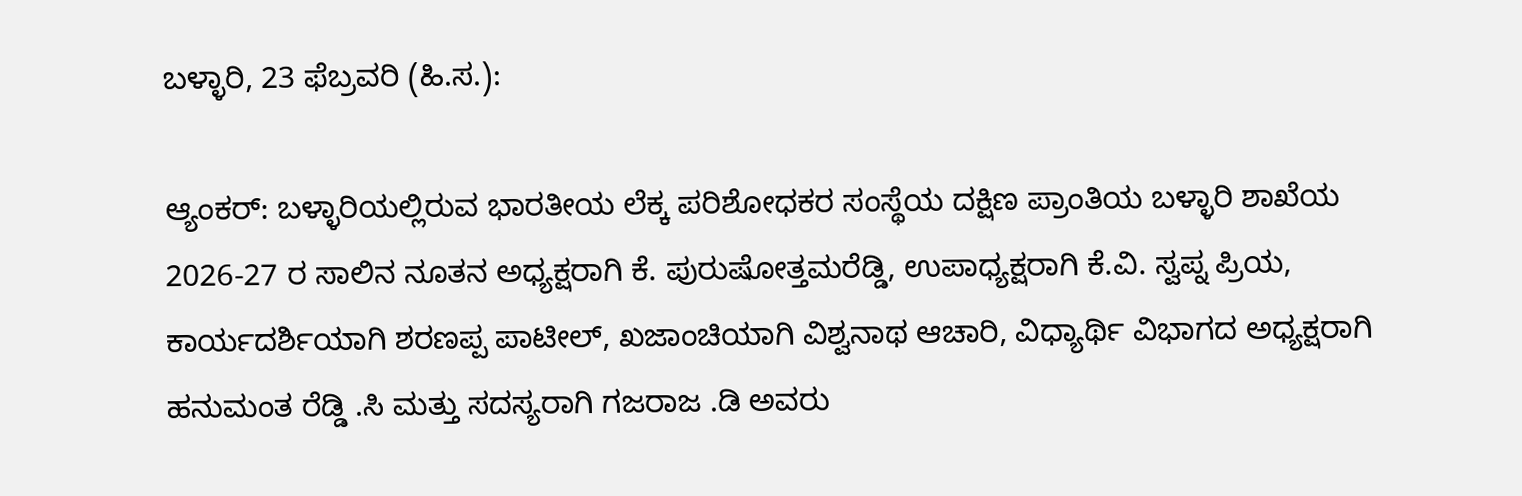ಬಳ್ಳಾರಿ, 23 ಫೆಬ್ರವರಿ (ಹಿ.ಸ.):

ಆ್ಯಂಕರ್: ಬಳ್ಳಾರಿಯಲ್ಲಿರುವ ಭಾರತೀಯ ಲೆಕ್ಕ ಪರಿಶೋಧಕರ ಸಂಸ್ಥೆಯ ದಕ್ಷಿಣ ಪ್ರಾಂತಿಯ ಬಳ್ಳಾರಿ ಶಾಖೆಯ 2026-27 ರ ಸಾಲಿನ ನೂತನ ಅಧ್ಯಕ್ಷರಾಗಿ ಕೆ. ಪುರುಷೋತ್ತಮರೆಡ್ಡಿ, ಉಪಾಧ್ಯಕ್ಷರಾಗಿ ಕೆ.ವಿ. ಸ್ವಪ್ನ ಪ್ರಿಯ, ಕಾರ್ಯದರ್ಶಿಯಾಗಿ ಶರಣಪ್ಪ ಪಾಟೀಲ್, ಖಜಾಂಚಿಯಾಗಿ ವಿಶ್ವನಾಥ ಆಚಾರಿ, ವಿಧ್ಯಾರ್ಥಿ ವಿಭಾಗದ ಅಧ್ಯಕ್ಷರಾಗಿ ಹನುಮಂತ ರೆಡ್ಡಿ .ಸಿ ಮತ್ತು ಸದಸ್ಯರಾಗಿ ಗಜರಾಜ .ಡಿ ಅವರು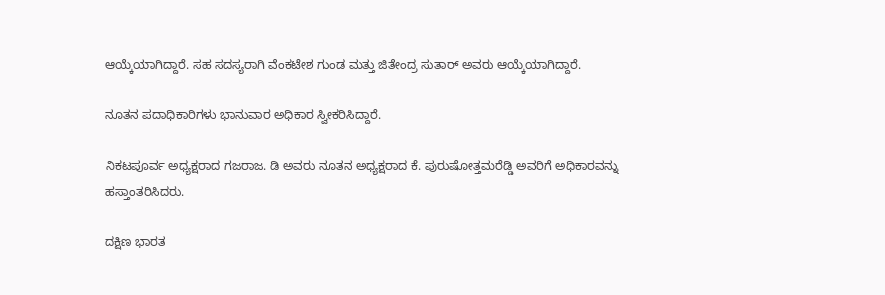ಆಯ್ಕೆಯಾಗಿದ್ದಾರೆ. ಸಹ ಸದಸ್ಯರಾಗಿ ವೆಂಕಟೇಶ ಗುಂಡ ಮತ್ತು ಜಿತೇಂದ್ರ ಸುತಾರ್ ಅವರು ಆಯ್ಕೆಯಾಗಿದ್ದಾರೆ.

ನೂತನ ಪದಾಧಿಕಾರಿಗಳು ಭಾನುವಾರ ಅಧಿಕಾರ ಸ್ವೀಕರಿಸಿದ್ದಾರೆ.

ನಿಕಟಪೂರ್ವ ಅಧ್ಯಕ್ಷರಾದ ಗಜರಾಜ. ಡಿ ಅವರು ನೂತನ ಅಧ್ಯಕ್ಷರಾದ ಕೆ. ಪುರುಷೋತ್ತಮರೆಡ್ಡಿ ಅವರಿಗೆ ಅಧಿಕಾರವನ್ನು ಹಸ್ತಾಂತರಿಸಿದರು.

ದಕ್ಷಿಣ ಭಾರತ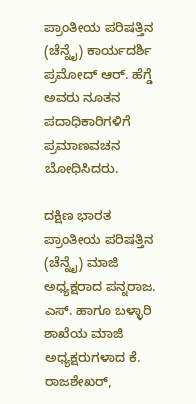ಪ್ರಾಂತೀಯ ಪರಿಷತ್ತಿನ (ಚೆನ್ನೈ) ಕಾರ್ಯದರ್ಶಿ ಪ್ರಮೋದ್ ಆರ್. ಹೆಗ್ಡೆ ಅವರು ನೂತನ ಪದಾಧಿಕಾರಿಗಳಿಗೆ ಪ್ರಮಾಣವಚನ ಬೋಧಿಸಿದರು.

ದಕ್ಷಿಣ ಭಾರತ ಪ್ರಾಂತೀಯ ಪರಿಷತ್ತಿನ (ಚೆನ್ನೈ) ಮಾಜಿ ಅಧ್ಯಕ್ಷರಾದ ಪನ್ನರಾಜ. ಎಸ್. ಹಾಗೂ ಬಳ್ಳಾರಿ ಶಾಖೆಯ ಮಾಜಿ ಅಧ್ಯಕ್ಷರುಗಳಾದ ಕೆ. ರಾಜಶೇಖರ್,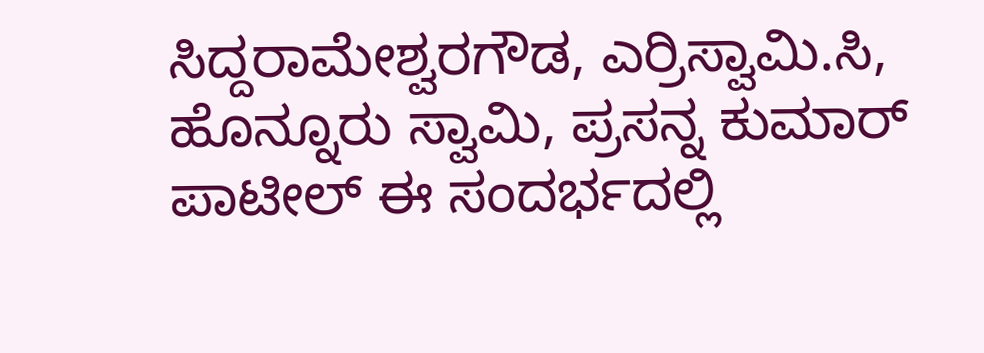ಸಿದ್ದರಾಮೇಶ್ವರಗೌಡ, ಎರ್ರಿಸ್ವಾಮಿ.ಸಿ, ಹೊನ್ನೂರು ಸ್ವಾಮಿ, ಪ್ರಸನ್ನ ಕುಮಾರ್ ಪಾಟೀಲ್ ಈ ಸಂದರ್ಭದಲ್ಲಿ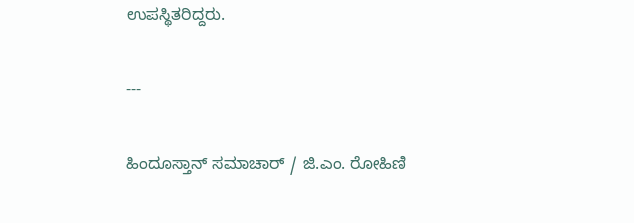ಉಪಸ್ಥಿತರಿದ್ದರು.

---

ಹಿಂದೂಸ್ತಾನ್ ಸಮಾಚಾರ್ / ಜಿ.ಎಂ. ರೋಹಿಣಿ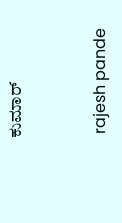ಕುಮಾರ್


 rajesh pande